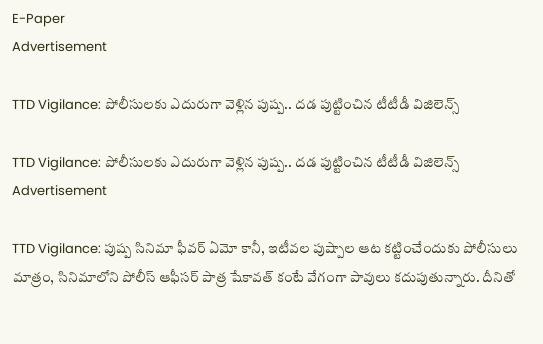E-Paper
Advertisement

TTD Vigilance: పోలీసులకు ఎదురుగా వెళ్లిన పుష్ప.. దడ పుట్టించిన టీటీడీ విజిలెన్స్

TTD Vigilance: పోలీసులకు ఎదురుగా వెళ్లిన పుష్ప.. దడ పుట్టించిన టీటీడీ విజిలెన్స్
Advertisement

TTD Vigilance: పుష్ప సినిమా ఫీవర్ ఏమో కానీ, ఇటీవల పుష్పాల ఆట కట్టించేందుకు పోలీసులు మాత్రం, సినిమాలోని పోలీస్ ఆఫీసర్ పాత్ర షేకావత్ కంటే వేగంగా పావులు కదుపుతున్నారు. దీనితో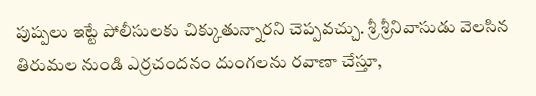పుష్పలు ఇట్టే పోలీసులకు చిక్కుతున్నారని చెప్పవచ్చు. శ్రీ శ్రీనివాసుడు వెలసిన తిరుమల నుండి ఎర్రచందనం దుంగలను రవాణా చేస్తూ,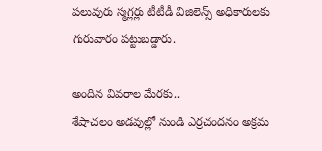పలువురు స్మగ్లర్లు టీటీడీ విజిలెన్స్ అధికారులకు గురువారం పట్టుబడ్డారు.

అందిన వివరాల మేరకు..
శేషాచలం అడవుల్లో నుండి ఎర్రచందనం అక్రమ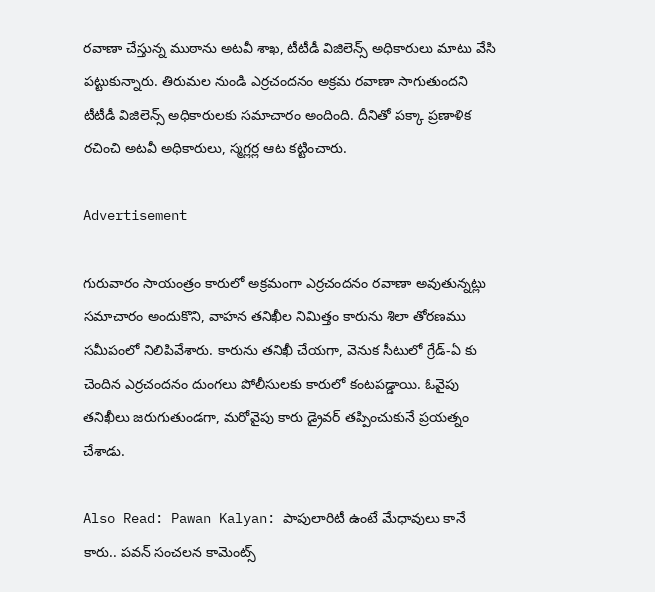రవాణా చేస్తున్న ముఠాను అటవీ శాఖ, టీటీడీ విజిలెన్స్ అధికారులు మాటు వేసి పట్టుకున్నారు. తిరుమల నుండి ఎర్రచందనం అక్రమ రవాణా సాగుతుందని టీటీడీ విజిలెన్స్ అధికారులకు సమాచారం అందింది. దీనితో పక్కా ప్రణాళిక రచించి అటవీ అధికారులు, స్మగ్లర్ల ఆట కట్టించారు.

Advertisement

గురువారం సాయంత్రం కారులో అక్రమంగా ఎర్రచందనం రవాణా అవుతున్నట్లు సమాచారం అందుకొని, వాహన తనిఖీల నిమిత్తం కారును శిలా తోరణము సమీపంలో నిలిపివేశారు. కారును తనిఖీ చేయగా, వెనుక సీటులో గ్రేడ్-ఏ కు చెందిన ఎర్రచందనం దుంగలు పోలీసులకు కారులో కంటపడ్డాయి. ఓవైపు తనిఖీలు జరుగుతుండగా, మరోవైపు కారు డ్రైవర్ తప్పించుకునే ప్రయత్నం చేశాడు.

Also Read: Pawan Kalyan: పాపులారిటీ ఉంటే మేధావులు కానే కారు.. పవన్ సంచలన కామెంట్స్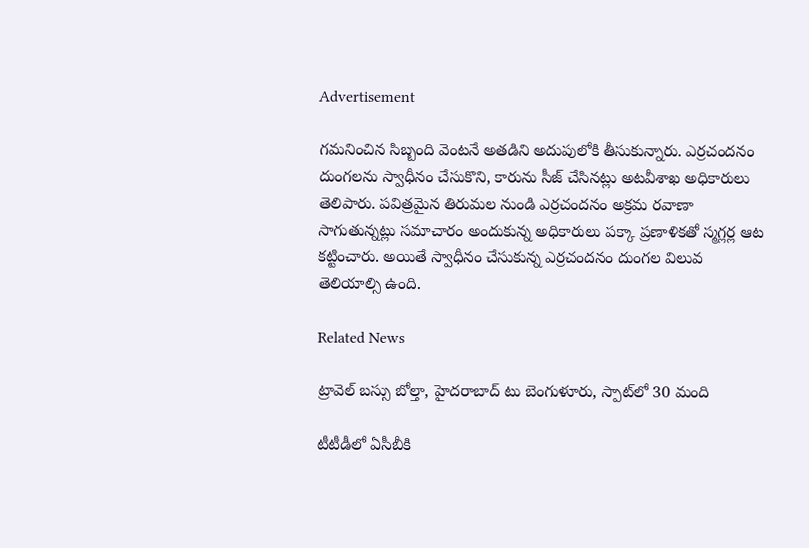Advertisement

గమనించిన సిబ్బంది వెంటనే అతడిని అదుపులోకి తీసుకున్నారు. ఎర్రచందనం దుంగలను స్వాధీనం చేసుకొని, కారును సీజ్ చేసినట్లు అటవీశాఖ అధికారులు తెలిపారు. పవిత్రమైన తిరుమల నుండి ఎర్రచందనం అక్రమ రవాణా సాగుతున్నట్లు సమాచారం అందుకున్న అధికారులు పక్కా ప్రణాళికతో స్మగ్లర్ల ఆట కట్టించారు. అయితే స్వాధీనం చేసుకున్న ఎర్రచందనం దుంగల విలువ తెలియాల్సి ఉంది.

Related News

ట్రావెల్ బస్సు బోల్తా, హైదరాబాద్ టు బెంగుళూరు, స్పాట్‌లో 30 మంది

టీటీడీలో ఏసీబీకి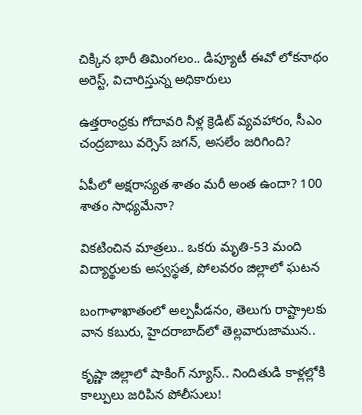చిక్కిన భారీ తిమింగలం.. డిప్యూటీ ఈవో లోకనాథం అరెస్ట్, విచారిస్తున్న అధికారులు

ఉత్తరాంధ్రకు గోదావరి నీళ్ల క్రెడిట్ వ్యవహారం, సీఎం చంద్రబాబు వర్సెస్ జగన్, అసలేం జరిగింది?

ఏపీలో అక్షరాస్యత శాతం మరీ అంత ఉందా? 100 శాతం సాధ్యమేనా?

వికటించిన మాత్రలు.. ఒకరు మృతి-53 మంది విద్యార్థులకు అస్వస్థత, పోలవరం జిల్లాలో ఘటన

బంగాళాఖాతంలో అల్పపీడనం, తెలుగు రాష్ట్రాలకు వాన కబురు, హైదరాబాద్‌లో తెల్లవారుజామున..

కృష్ణా జిల్లాలో షాకింగ్ న్యూస్.. నిందితుడి కాళ్లల్లోకి కాల్పులు జరిపిన పోలీసులు!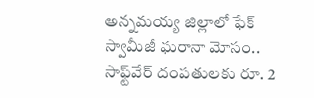అన్నమయ్య జిల్లాలో ఫేక్ స్వామీజీ ఘరానా మోసం.. సాఫ్ట్‌వేర్ దంపతులకు రూ. 2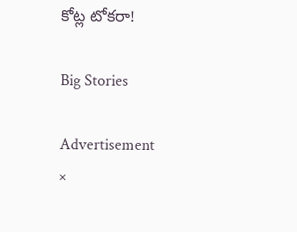కోట్ల టోకరా!

Big Stories

Advertisement
×